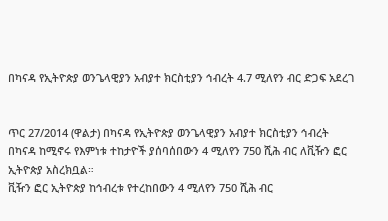በካናዳ የኢትዮጵያ ወንጌላዊያን አብያተ ክርስቲያን ኅብረት 4.7 ሚለየን ብር ድጋፍ አደረገ


ጥር 27/2014 (ዋልታ) በካናዳ የኢትዮጵያ ወንጌላዊያን አብያተ ክርስቲያን ኅብረት በካናዳ ከሚኖሩ የእምነቱ ተከታዮች ያሰባሰበውን 4 ሚለየን 750 ሺሕ ብር ለቪዥን ፎር ኢትዮጵያ አስረክቧል።
ቪዥን ፎር ኢትዮጵያ ከኅብረቱ የተረከበውን 4 ሚለየን 750 ሺሕ ብር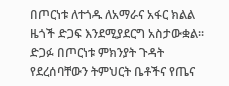በጦርነቱ ለተጎዱ ለአማራና አፋር ክልል ዜጎች ድጋፍ እንደሚያደርግ አስታውቋል፡፡
ድጋፉ በጦርነቱ ምክንያት ጉዳት የደረሰባቸውን ትምህርት ቤቶችና የጤና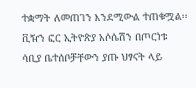ተቋማት ለመጠገን እንደሚውል ተጠቁሟል፡፡
ቪዥን ፎር ኢትዮጵያ አሶሴሽን በጦርነቱ ሳቢያ ቤተሰቦቻቸውን ያጡ ህፃናት ላይ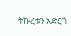ትኩረቱን አድርጎ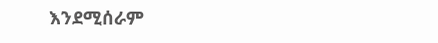እንደሚሰራም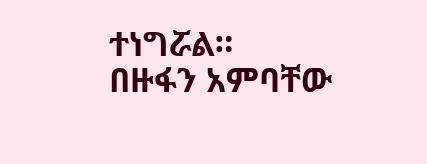ተነግሯል።
በዙፋን አምባቸው